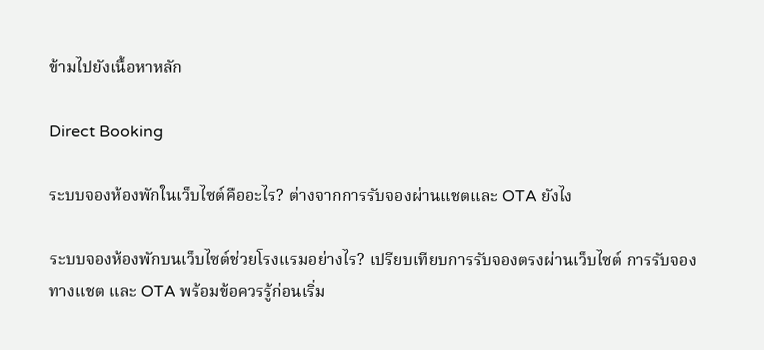ข้ามไปยังเนื้อหาหลัก

Direct Booking

ระบบจองห้องพักในเว็บไซต์คืออะไร? ต่างจากการรับจองผ่านแชตและ OTA ยังไง

ระบบจองห้องพักบนเว็บไซต์ช่วยโรงแรมอย่างไร? เปรียบเทียบการรับจองตรงผ่านเว็บไซต์ การรับจองทางแชต และ OTA พร้อมข้อควรรู้ก่อนเริ่ม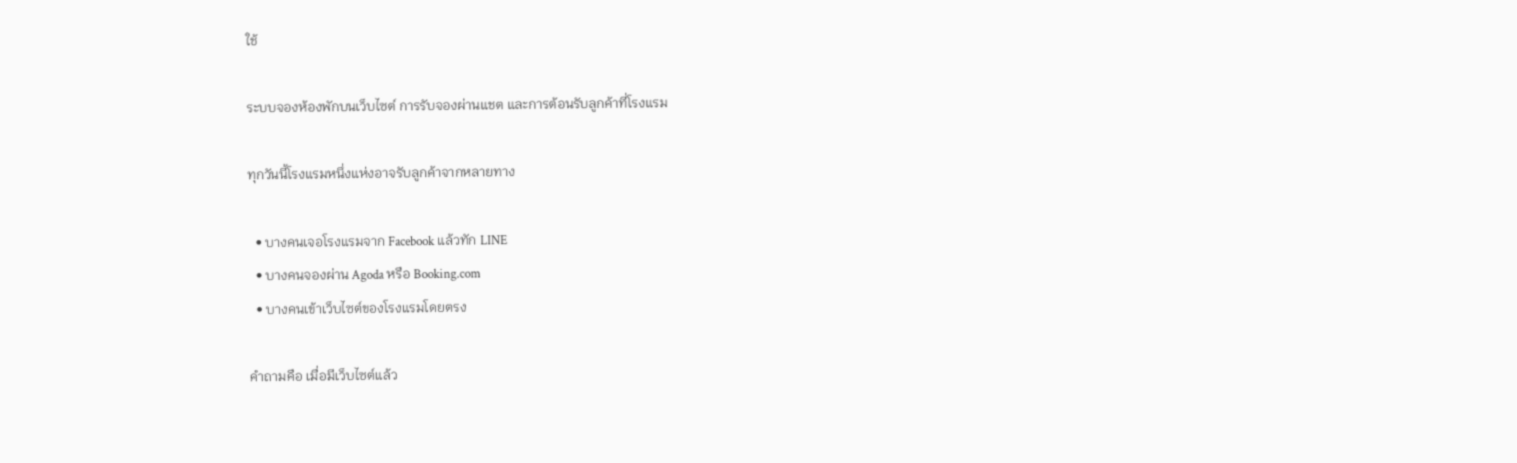ใช้

ระบบจองห้องพักบนเว็บไซต์ การรับจองผ่านแชต และการต้อนรับลูกค้าที่โรงแรม

ทุกวันนี้โรงแรมหนึ่งแห่งอาจรับลูกค้าจากหลายทาง

  • บางคนเจอโรงแรมจาก Facebook แล้วทัก LINE
  • บางคนจองผ่าน Agoda หรือ Booking.com
  • บางคนเข้าเว็บไซต์ของโรงแรมโดยตรง

คำถามคือ เมื่อมีเว็บไซต์แล้ว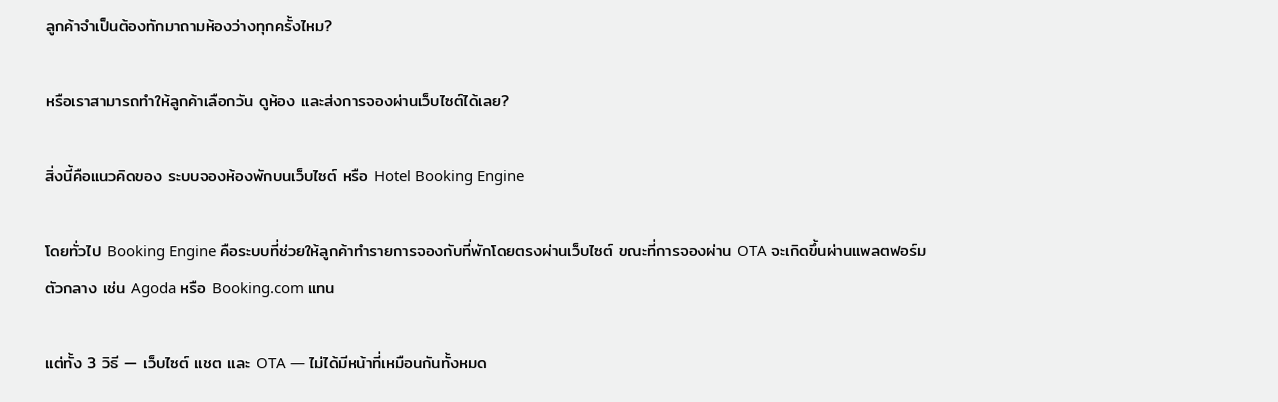ลูกค้าจำเป็นต้องทักมาถามห้องว่างทุกครั้งไหม?

หรือเราสามารถทำให้ลูกค้าเลือกวัน ดูห้อง และส่งการจองผ่านเว็บไซต์ได้เลย?

สิ่งนี้คือแนวคิดของ ระบบจองห้องพักบนเว็บไซต์ หรือ Hotel Booking Engine

โดยทั่วไป Booking Engine คือระบบที่ช่วยให้ลูกค้าทำรายการจองกับที่พักโดยตรงผ่านเว็บไซต์ ขณะที่การจองผ่าน OTA จะเกิดขึ้นผ่านแพลตฟอร์มตัวกลาง เช่น Agoda หรือ Booking.com แทน

แต่ทั้ง 3 วิธี — เว็บไซต์ แชต และ OTA — ไม่ได้มีหน้าที่เหมือนกันทั้งหมด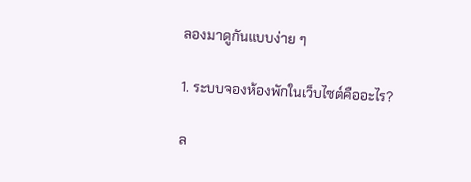ลองมาดูกันแบบง่าย ๆ

1. ระบบจองห้องพักในเว็บไซต์คืออะไร?

ล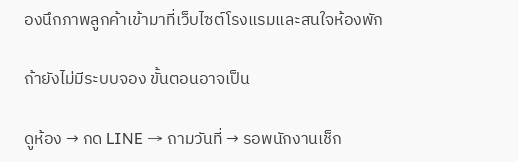องนึกภาพลูกค้าเข้ามาที่เว็บไซต์โรงแรมและสนใจห้องพัก

ถ้ายังไม่มีระบบจอง ขั้นตอนอาจเป็น

ดูห้อง → กด LINE → ถามวันที่ → รอพนักงานเช็ก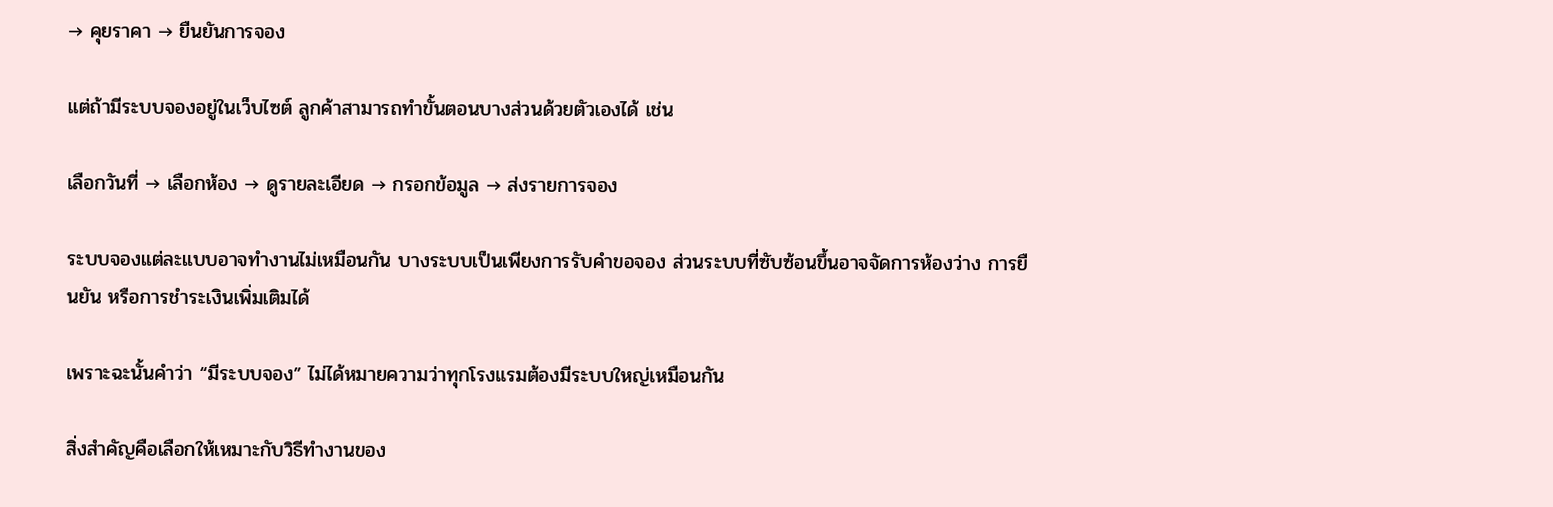→ คุยราคา → ยืนยันการจอง

แต่ถ้ามีระบบจองอยู่ในเว็บไซต์ ลูกค้าสามารถทำขั้นตอนบางส่วนด้วยตัวเองได้ เช่น

เลือกวันที่ → เลือกห้อง → ดูรายละเอียด → กรอกข้อมูล → ส่งรายการจอง

ระบบจองแต่ละแบบอาจทำงานไม่เหมือนกัน บางระบบเป็นเพียงการรับคำขอจอง ส่วนระบบที่ซับซ้อนขึ้นอาจจัดการห้องว่าง การยืนยัน หรือการชำระเงินเพิ่มเติมได้

เพราะฉะนั้นคำว่า “มีระบบจอง” ไม่ได้หมายความว่าทุกโรงแรมต้องมีระบบใหญ่เหมือนกัน

สิ่งสำคัญคือเลือกให้เหมาะกับวิธีทำงานของ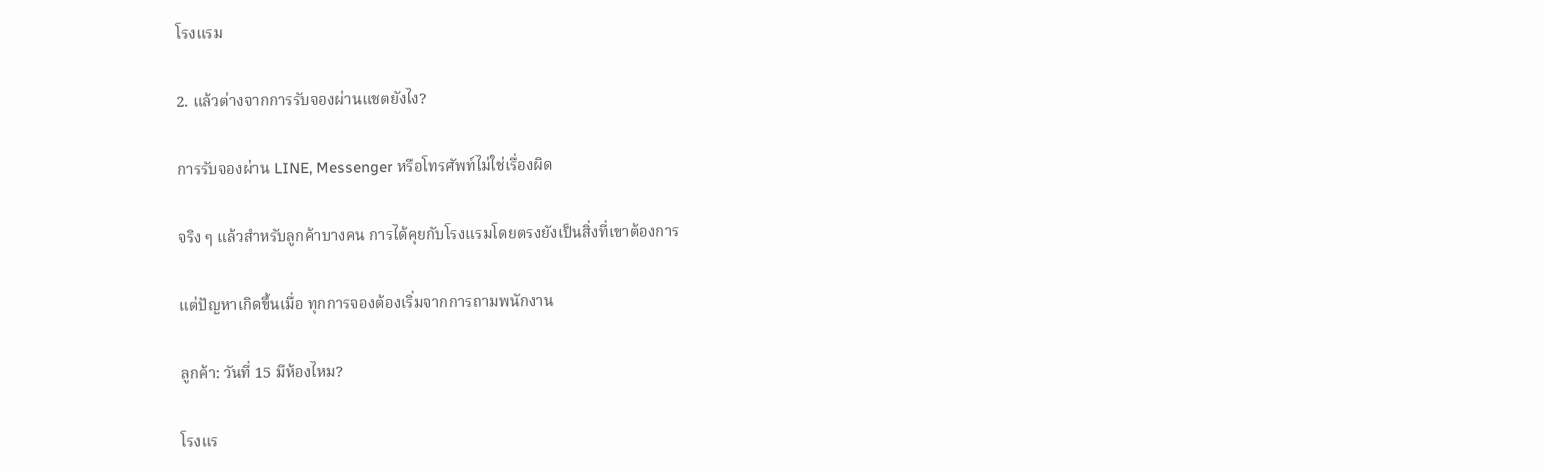โรงแรม

2. แล้วต่างจากการรับจองผ่านแชตยังไง?

การรับจองผ่าน LINE, Messenger หรือโทรศัพท์ไม่ใช่เรื่องผิด

จริง ๆ แล้วสำหรับลูกค้าบางคน การได้คุยกับโรงแรมโดยตรงยังเป็นสิ่งที่เขาต้องการ

แต่ปัญหาเกิดขึ้นเมื่อ ทุกการจองต้องเริ่มจากการถามพนักงาน

ลูกค้า: วันที่ 15 มีห้องไหม?

โรงแร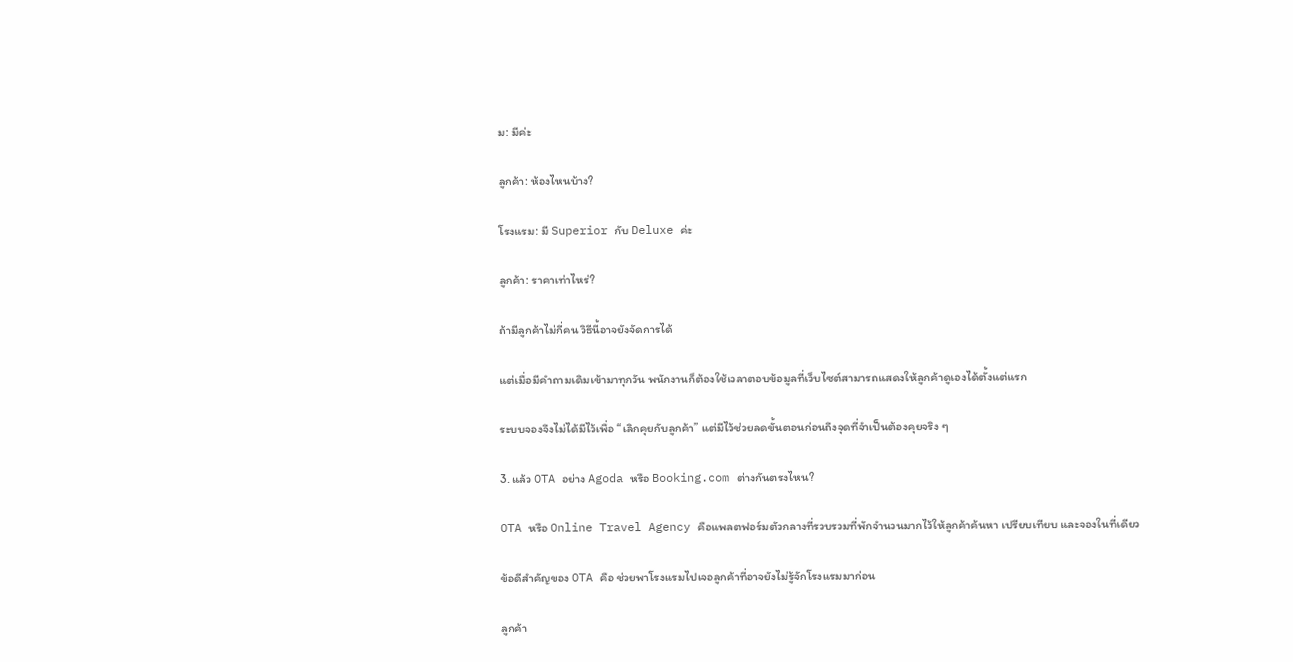ม: มีค่ะ

ลูกค้า: ห้องไหนบ้าง?

โรงแรม: มี Superior กับ Deluxe ค่ะ

ลูกค้า: ราคาเท่าไหร่?

ถ้ามีลูกค้าไม่กี่คน วิธีนี้อาจยังจัดการได้

แต่เมื่อมีคำถามเดิมเข้ามาทุกวัน พนักงานก็ต้องใช้เวลาตอบข้อมูลที่เว็บไซต์สามารถแสดงให้ลูกค้าดูเองได้ตั้งแต่แรก

ระบบจองจึงไม่ได้มีไว้เพื่อ “เลิกคุยกับลูกค้า” แต่มีไว้ช่วยลดขั้นตอนก่อนถึงจุดที่จำเป็นต้องคุยจริง ๆ

3. แล้ว OTA อย่าง Agoda หรือ Booking.com ต่างกันตรงไหน?

OTA หรือ Online Travel Agency คือแพลตฟอร์มตัวกลางที่รวบรวมที่พักจำนวนมากไว้ให้ลูกค้าค้นหา เปรียบเทียบ และจองในที่เดียว

ข้อดีสำคัญของ OTA คือ ช่วยพาโรงแรมไปเจอลูกค้าที่อาจยังไม่รู้จักโรงแรมมาก่อน

ลูกค้า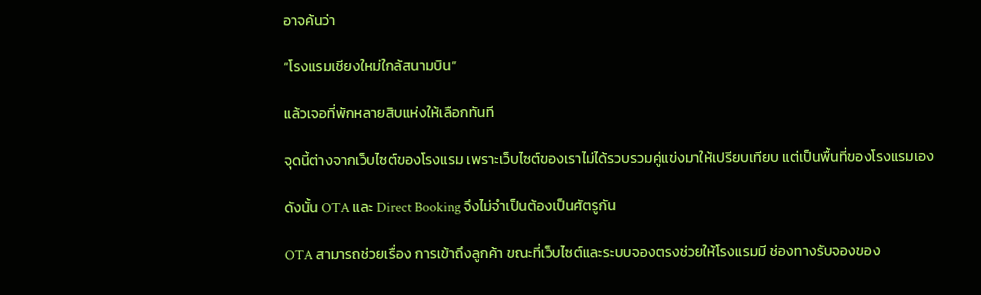อาจค้นว่า

“โรงแรมเชียงใหม่ใกล้สนามบิน”

แล้วเจอที่พักหลายสิบแห่งให้เลือกทันที

จุดนี้ต่างจากเว็บไซต์ของโรงแรม เพราะเว็บไซต์ของเราไม่ได้รวบรวมคู่แข่งมาให้เปรียบเทียบ แต่เป็นพื้นที่ของโรงแรมเอง

ดังนั้น OTA และ Direct Booking จึงไม่จำเป็นต้องเป็นศัตรูกัน

OTA สามารถช่วยเรื่อง การเข้าถึงลูกค้า ขณะที่เว็บไซต์และระบบจองตรงช่วยให้โรงแรมมี ช่องทางรับจองของ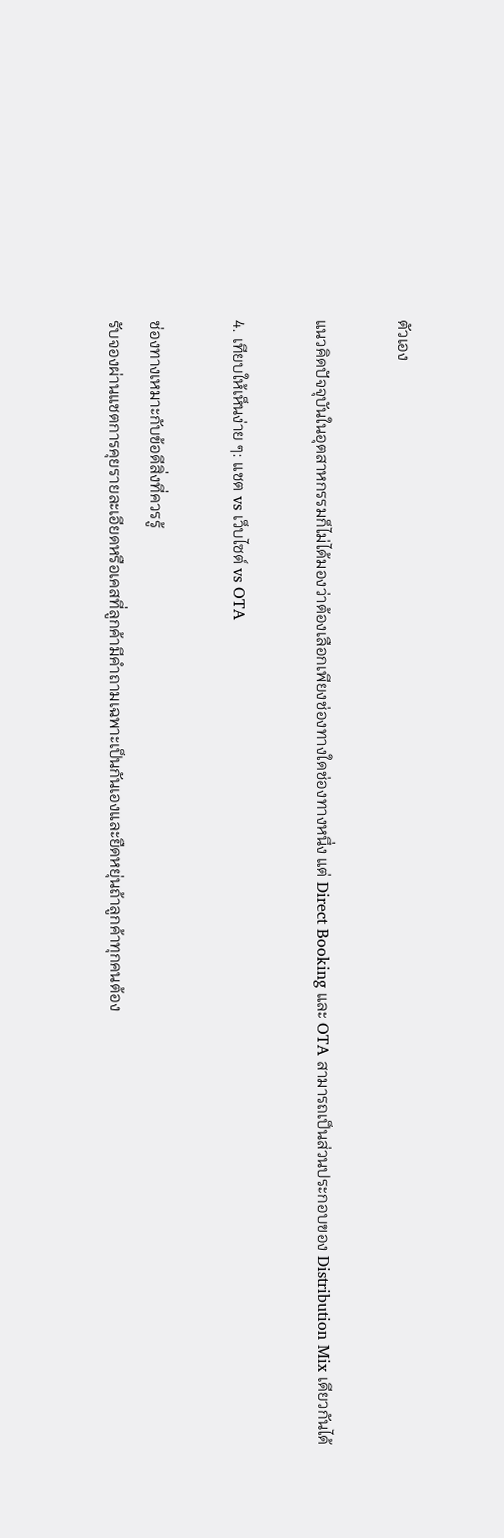ตัวเอง

แนวคิดปัจจุบันในอุตสาหกรรมก็ไม่ได้มองว่าต้องเลือกเพียงช่องทางใดช่องทางหนึ่ง แต่ Direct Booking และ OTA สามารถเป็นส่วนประกอบของ Distribution Mix เดียวกันได้

4. เทียบให้เห็นง่าย ๆ: แชต vs เว็บไซต์ vs OTA

ช่องทางเหมาะกับข้อดีสิ่งที่ควรรู้
รับจองผ่านแชตการคุยรายละเอียดหรือเคสที่ลูกค้ามีคำถามเฉพาะเป็นกันเองและยืดหยุ่นถ้าลูกค้าทุกคนต้อง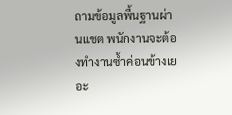ถามข้อมูลพื้นฐานผ่านแชต พนักงานจะต้องทำงานซ้ำค่อนข้างเยอะ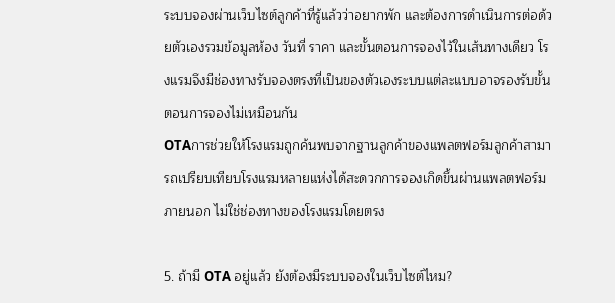ระบบจองผ่านเว็บไซต์ลูกค้าที่รู้แล้วว่าอยากพัก และต้องการดำเนินการต่อด้วยตัวเองรวมข้อมูลห้อง วันที่ ราคา และขั้นตอนการจองไว้ในเส้นทางเดียว โรงแรมจึงมีช่องทางรับจองตรงที่เป็นของตัวเองระบบแต่ละแบบอาจรองรับขั้นตอนการจองไม่เหมือนกัน
OTAการช่วยให้โรงแรมถูกค้นพบจากฐานลูกค้าของแพลตฟอร์มลูกค้าสามารถเปรียบเทียบโรงแรมหลายแห่งได้สะดวกการจองเกิดขึ้นผ่านแพลตฟอร์มภายนอก ไม่ใช่ช่องทางของโรงแรมโดยตรง

5. ถ้ามี OTA อยู่แล้ว ยังต้องมีระบบจองในเว็บไซต์ไหม?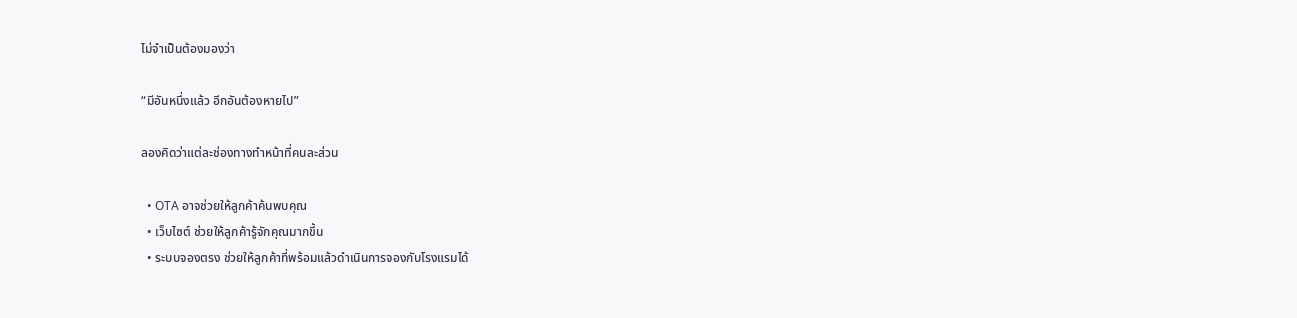ไม่จำเป็นต้องมองว่า

“มีอันหนึ่งแล้ว อีกอันต้องหายไป”

ลองคิดว่าแต่ละช่องทางทำหน้าที่คนละส่วน

  • OTA อาจช่วยให้ลูกค้าค้นพบคุณ
  • เว็บไซต์ ช่วยให้ลูกค้ารู้จักคุณมากขึ้น
  • ระบบจองตรง ช่วยให้ลูกค้าที่พร้อมแล้วดำเนินการจองกับโรงแรมได้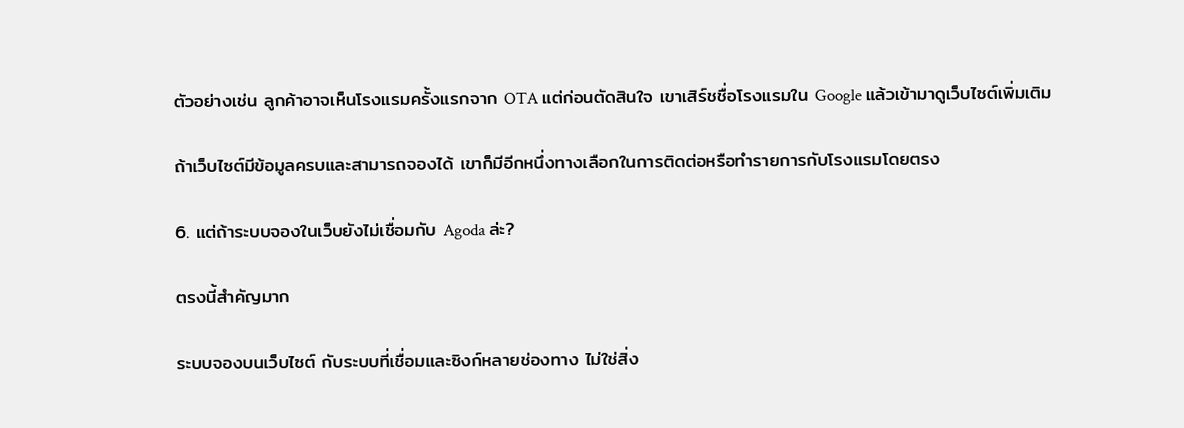ตัวอย่างเช่น ลูกค้าอาจเห็นโรงแรมครั้งแรกจาก OTA แต่ก่อนตัดสินใจ เขาเสิร์ชชื่อโรงแรมใน Google แล้วเข้ามาดูเว็บไซต์เพิ่มเติม

ถ้าเว็บไซต์มีข้อมูลครบและสามารถจองได้ เขาก็มีอีกหนึ่งทางเลือกในการติดต่อหรือทำรายการกับโรงแรมโดยตรง

6. แต่ถ้าระบบจองในเว็บยังไม่เชื่อมกับ Agoda ล่ะ?

ตรงนี้สำคัญมาก

ระบบจองบนเว็บไซต์ กับระบบที่เชื่อมและซิงก์หลายช่องทาง ไม่ใช่สิ่ง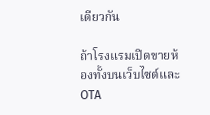เดียวกัน

ถ้าโรงแรมเปิดขายห้องทั้งบนเว็บไซต์และ OTA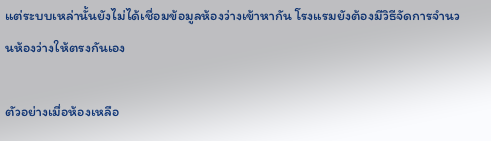แต่ระบบเหล่านั้นยังไม่ได้เชื่อมข้อมูลห้องว่างเข้าหากัน โรงแรมยังต้องมีวิธีจัดการจำนวนห้องว่างให้ตรงกันเอง

ตัวอย่างเมื่อห้องเหลือ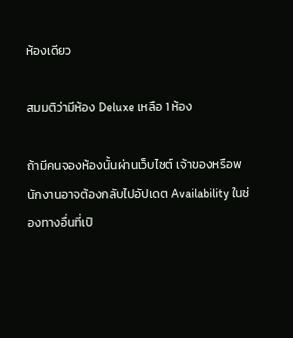ห้องเดียว

สมมติว่ามีห้อง Deluxe เหลือ 1 ห้อง

ถ้ามีคนจองห้องนั้นผ่านเว็บไซต์ เจ้าของหรือพนักงานอาจต้องกลับไปอัปเดต Availability ในช่องทางอื่นที่เปิ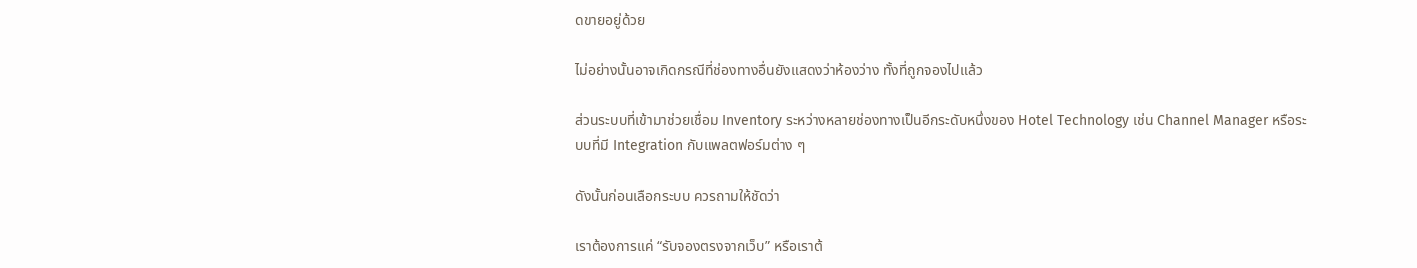ดขายอยู่ด้วย

ไม่อย่างนั้นอาจเกิดกรณีที่ช่องทางอื่นยังแสดงว่าห้องว่าง ทั้งที่ถูกจองไปแล้ว

ส่วนระบบที่เข้ามาช่วยเชื่อม Inventory ระหว่างหลายช่องทางเป็นอีกระดับหนึ่งของ Hotel Technology เช่น Channel Manager หรือระบบที่มี Integration กับแพลตฟอร์มต่าง ๆ

ดังนั้นก่อนเลือกระบบ ควรถามให้ชัดว่า

เราต้องการแค่ “รับจองตรงจากเว็บ” หรือเราต้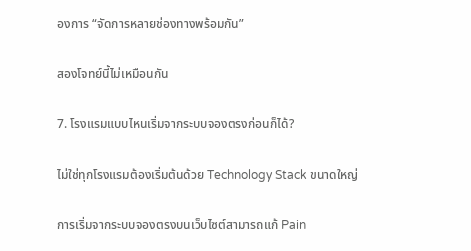องการ “จัดการหลายช่องทางพร้อมกัน”

สองโจทย์นี้ไม่เหมือนกัน

7. โรงแรมแบบไหนเริ่มจากระบบจองตรงก่อนก็ได้?

ไม่ใช่ทุกโรงแรมต้องเริ่มต้นด้วย Technology Stack ขนาดใหญ่

การเริ่มจากระบบจองตรงบนเว็บไซต์สามารถแก้ Pain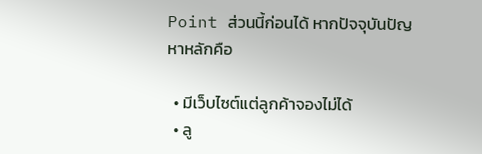Point ส่วนนี้ก่อนได้ หากปัจจุบันปัญหาหลักคือ

  • มีเว็บไซต์แต่ลูกค้าจองไม่ได้
  • ลู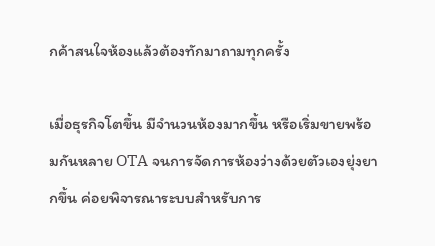กค้าสนใจห้องแล้วต้องทักมาถามทุกครั้ง

เมื่อธุรกิจโตขึ้น มีจำนวนห้องมากขึ้น หรือเริ่มขายพร้อมกันหลาย OTA จนการจัดการห้องว่างด้วยตัวเองยุ่งยากขึ้น ค่อยพิจารณาระบบสำหรับการ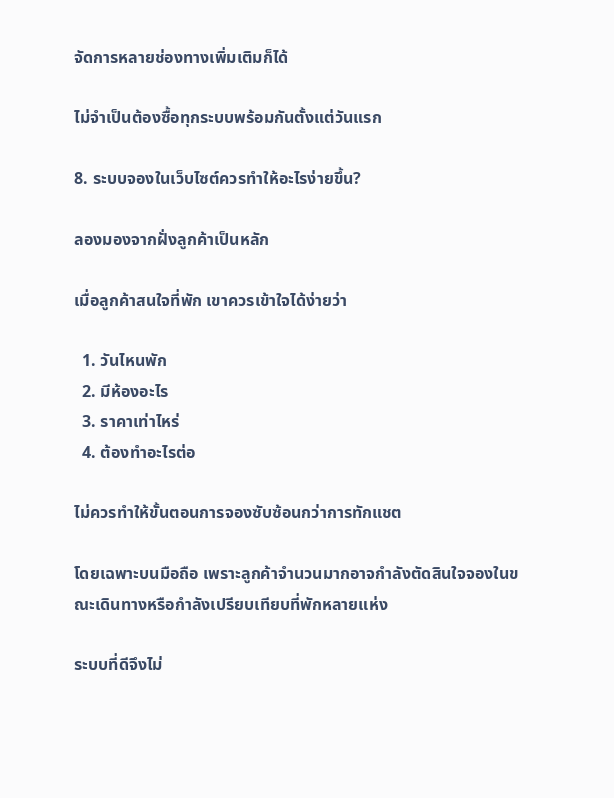จัดการหลายช่องทางเพิ่มเติมก็ได้

ไม่จำเป็นต้องซื้อทุกระบบพร้อมกันตั้งแต่วันแรก

8. ระบบจองในเว็บไซต์ควรทำให้อะไรง่ายขึ้น?

ลองมองจากฝั่งลูกค้าเป็นหลัก

เมื่อลูกค้าสนใจที่พัก เขาควรเข้าใจได้ง่ายว่า

  1. วันไหนพัก
  2. มีห้องอะไร
  3. ราคาเท่าไหร่
  4. ต้องทำอะไรต่อ

ไม่ควรทำให้ขั้นตอนการจองซับซ้อนกว่าการทักแชต

โดยเฉพาะบนมือถือ เพราะลูกค้าจำนวนมากอาจกำลังตัดสินใจจองในขณะเดินทางหรือกำลังเปรียบเทียบที่พักหลายแห่ง

ระบบที่ดีจึงไม่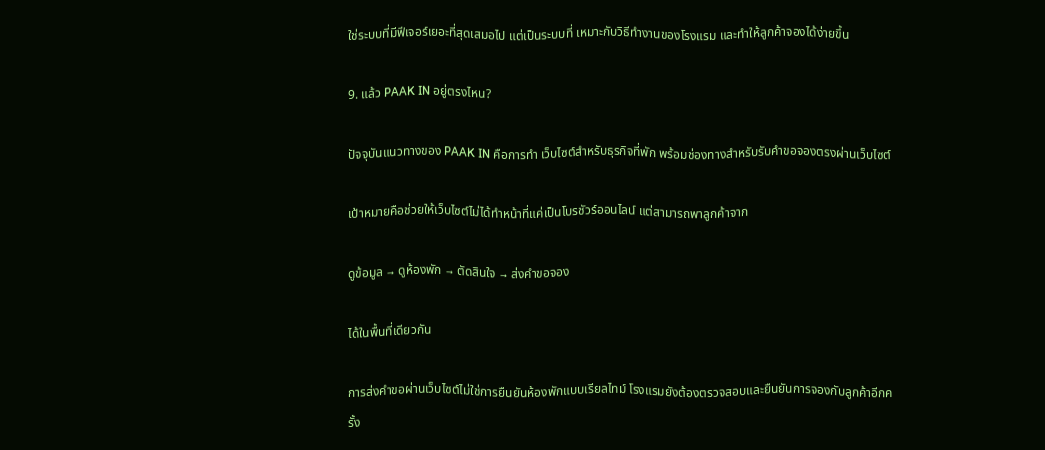ใช่ระบบที่มีฟีเจอร์เยอะที่สุดเสมอไป แต่เป็นระบบที่ เหมาะกับวิธีทำงานของโรงแรม และทำให้ลูกค้าจองได้ง่ายขึ้น

9. แล้ว PAAK IN อยู่ตรงไหน?

ปัจจุบันแนวทางของ PAAK IN คือการทำ เว็บไซต์สำหรับธุรกิจที่พัก พร้อมช่องทางสำหรับรับคำขอจองตรงผ่านเว็บไซต์

เป้าหมายคือช่วยให้เว็บไซต์ไม่ได้ทำหน้าที่แค่เป็นโบรชัวร์ออนไลน์ แต่สามารถพาลูกค้าจาก

ดูข้อมูล → ดูห้องพัก → ตัดสินใจ → ส่งคำขอจอง

ได้ในพื้นที่เดียวกัน

การส่งคำขอผ่านเว็บไซต์ไม่ใช่การยืนยันห้องพักแบบเรียลไทม์ โรงแรมยังต้องตรวจสอบและยืนยันการจองกับลูกค้าอีกครั้ง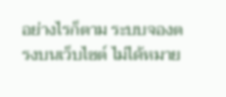อย่างไรก็ตาม ระบบจองตรงบนเว็บไซต์ ไม่ได้หมาย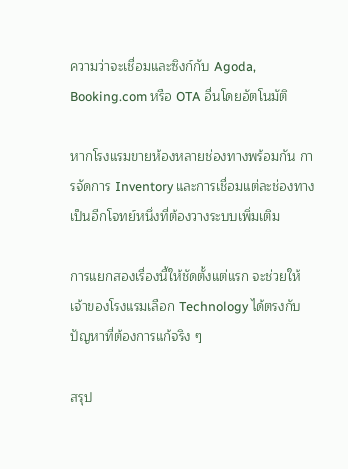ความว่าจะเชื่อมและซิงก์กับ Agoda, Booking.com หรือ OTA อื่นโดยอัตโนมัติ

หากโรงแรมขายห้องหลายช่องทางพร้อมกัน การจัดการ Inventory และการเชื่อมแต่ละช่องทางเป็นอีกโจทย์หนึ่งที่ต้องวางระบบเพิ่มเติม

การแยกสองเรื่องนี้ให้ชัดตั้งแต่แรก จะช่วยให้เจ้าของโรงแรมเลือก Technology ได้ตรงกับปัญหาที่ต้องการแก้จริง ๆ

สรุป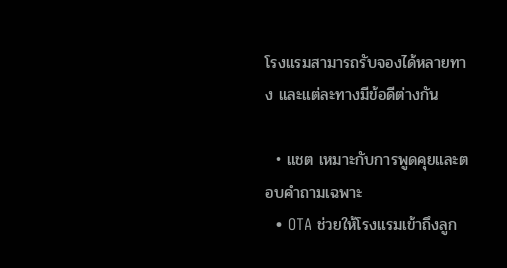โรงแรมสามารถรับจองได้หลายทาง และแต่ละทางมีข้อดีต่างกัน

  • แชต เหมาะกับการพูดคุยและตอบคำถามเฉพาะ
  • OTA ช่วยให้โรงแรมเข้าถึงลูก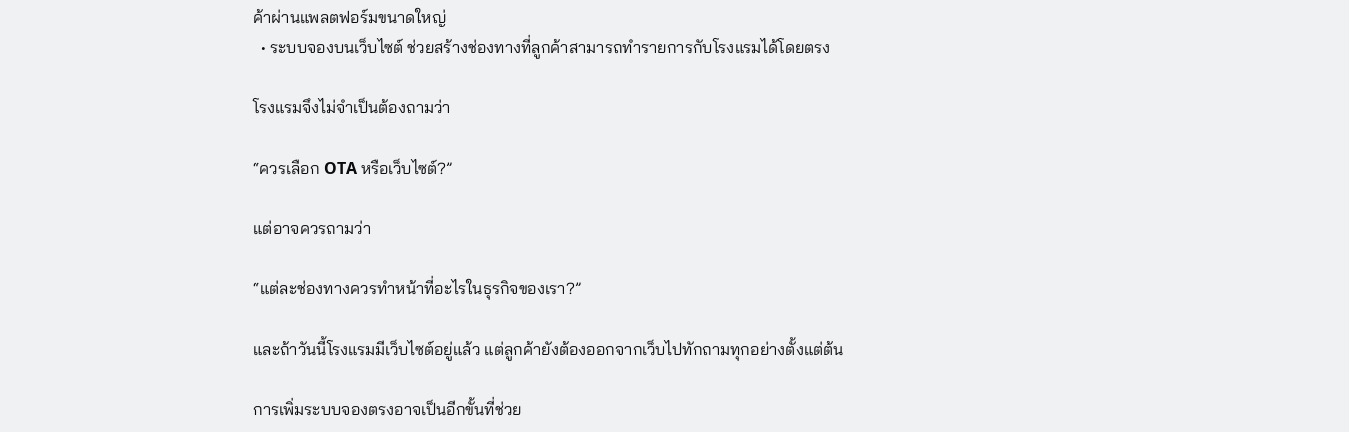ค้าผ่านแพลตฟอร์มขนาดใหญ่
  • ระบบจองบนเว็บไซต์ ช่วยสร้างช่องทางที่ลูกค้าสามารถทำรายการกับโรงแรมได้โดยตรง

โรงแรมจึงไม่จำเป็นต้องถามว่า

“ควรเลือก OTA หรือเว็บไซต์?”

แต่อาจควรถามว่า

“แต่ละช่องทางควรทำหน้าที่อะไรในธุรกิจของเรา?”

และถ้าวันนี้โรงแรมมีเว็บไซต์อยู่แล้ว แต่ลูกค้ายังต้องออกจากเว็บไปทักถามทุกอย่างตั้งแต่ต้น

การเพิ่มระบบจองตรงอาจเป็นอีกขั้นที่ช่วย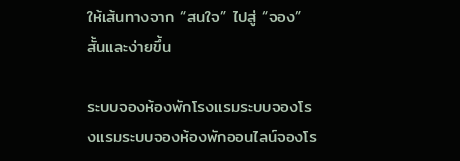ให้เส้นทางจาก “สนใจ” ไปสู่ “จอง” สั้นและง่ายขึ้น

ระบบจองห้องพักโรงแรมระบบจองโรงแรมระบบจองห้องพักออนไลน์จองโร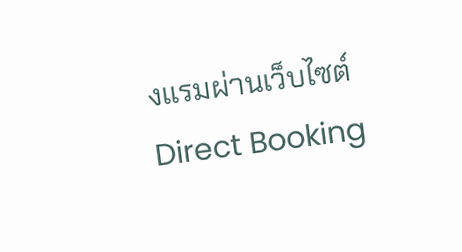งแรมผ่านเว็บไซต์Direct Booking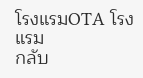โรงแรมOTA โรงแรม
กลับ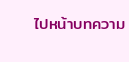ไปหน้าบทความ